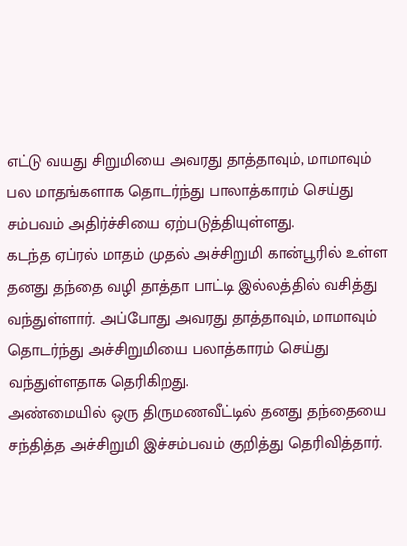எட்டு வயது சிறுமியை அவரது தாத்தாவும், மாமாவும் பல மாதங்களாக தொடர்ந்து பாலாத்காரம் செய்து சம்பவம் அதிர்ச்சியை ஏற்படுத்தியுள்ளது.
கடந்த ஏப்ரல் மாதம் முதல் அச்சிறுமி கான்பூரில் உள்ள தனது தந்தை வழி தாத்தா பாட்டி இல்லத்தில் வசித்து வந்துள்ளார். அப்போது அவரது தாத்தாவும், மாமாவும் தொடர்ந்து அச்சிறுமியை பலாத்காரம் செய்து வந்துள்ளதாக தெரிகிறது.
அண்மையில் ஒரு திருமணவீட்டில் தனது தந்தையை சந்தித்த அச்சிறுமி இச்சம்பவம் குறித்து தெரிவித்தார்.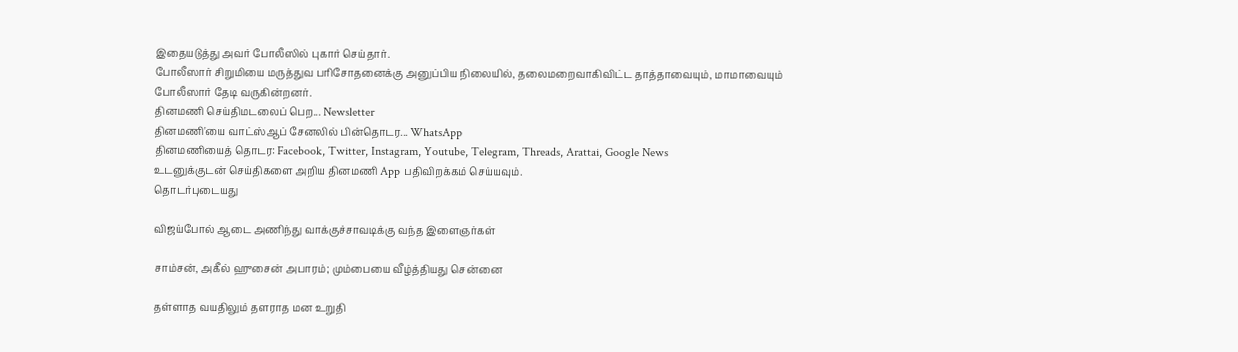இதையடுத்து அவர் போலீஸில் புகார் செய்தார்.
போலீஸார் சிறுமியை மருத்துவ பரிசோதனைக்கு அனுப்பிய நிலையில், தலைமறைவாகிவிட்ட தாத்தாவையும், மாமாவையும் போலீஸார் தேடி வருகின்றனர்.
தினமணி செய்திமடலைப் பெற... Newsletter
தினமணி'யை வாட்ஸ்ஆப் சேனலில் பின்தொடர... WhatsApp
தினமணியைத் தொடர: Facebook, Twitter, Instagram, Youtube, Telegram, Threads, Arattai, Google News
உடனுக்குடன் செய்திகளை அறிய தினமணி App பதிவிறக்கம் செய்யவும்.
தொடர்புடையது

விஜய்போல் ஆடை அணிந்து வாக்குச்சாவடிக்கு வந்த இளைஞர்கள்

சாம்சன், அகீல் ஹுசைன் அபாரம்; மும்பையை வீழ்த்தியது சென்னை

தள்ளாத வயதிலும் தளராத மன உறுதி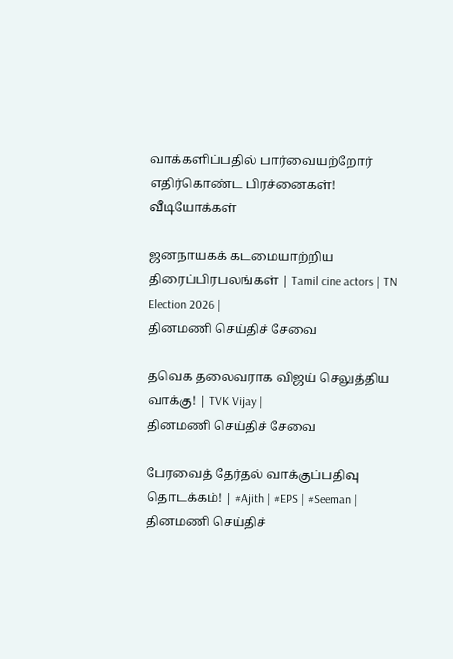வாக்களிப்பதில் பார்வையற்றோர் எதிர்கொண்ட பிரச்னைகள்!
வீடியோக்கள்

ஜனநாயகக் கடமையாற்றிய திரைப்பிரபலங்கள் | Tamil cine actors | TN Election 2026 |
தினமணி செய்திச் சேவை

தவெக தலைவராக விஜய் செலுத்திய வாக்கு! | TVK Vijay |
தினமணி செய்திச் சேவை

பேரவைத் தேர்தல் வாக்குப்பதிவு தொடக்கம்! | #Ajith | #EPS | #Seeman |
தினமணி செய்திச்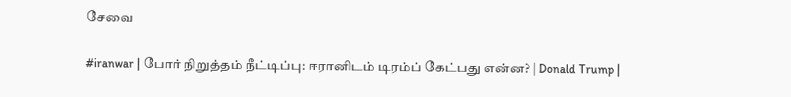சேவை

#iranwar | போர் நிறுத்தம் நீட்டிப்பு: ஈரானிடம் டிரம்ப் கேட்பது என்ன? | Donald Trump |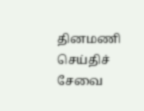தினமணி செய்திச் சேவை